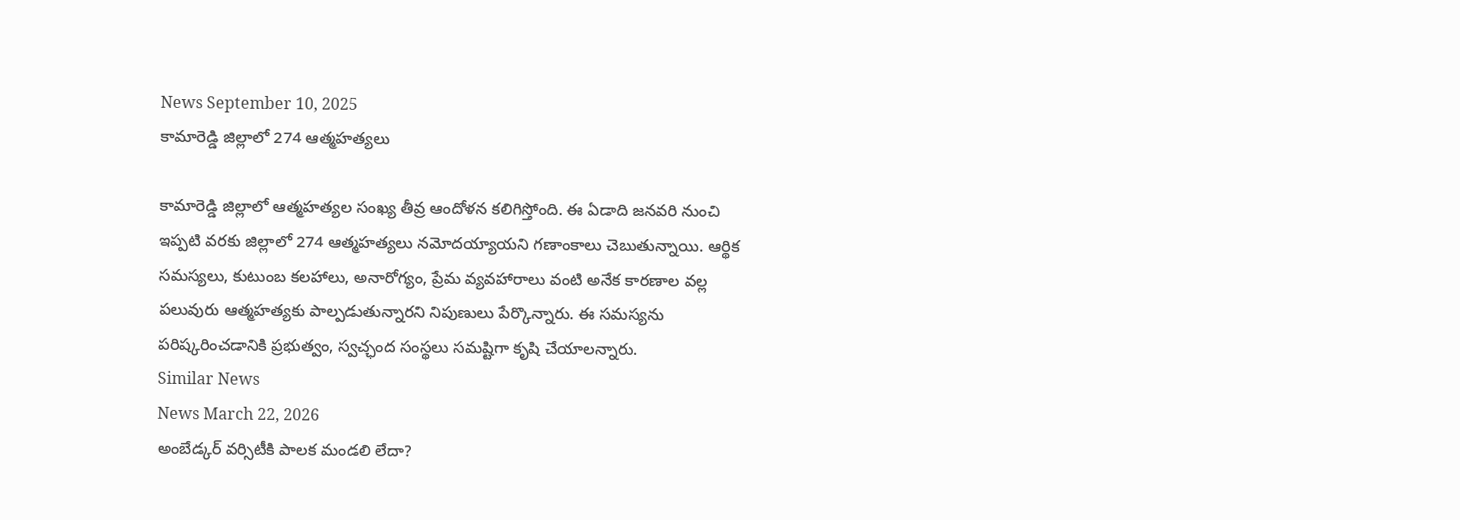News September 10, 2025
కామారెడ్డి జిల్లాలో 274 ఆత్మహత్యలు

కామారెడ్డి జిల్లాలో ఆత్మహత్యల సంఖ్య తీవ్ర ఆందోళన కలిగిస్తోంది. ఈ ఏడాది జనవరి నుంచి ఇప్పటి వరకు జిల్లాలో 274 ఆత్మహత్యలు నమోదయ్యాయని గణాంకాలు చెబుతున్నాయి. ఆర్థిక సమస్యలు, కుటుంబ కలహాలు, అనారోగ్యం, ప్రేమ వ్యవహారాలు వంటి అనేక కారణాల వల్ల పలువురు ఆత్మహత్యకు పాల్పడుతున్నారని నిపుణులు పేర్కొన్నారు. ఈ సమస్యను పరిష్కరించడానికి ప్రభుత్వం, స్వచ్ఛంద సంస్థలు సమష్టిగా కృషి చేయాలన్నారు.
Similar News
News March 22, 2026
అంబేడ్కర్ వర్సిటీకి పాలక మండలి లేదా?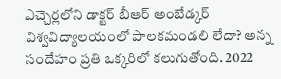ఎచ్చెర్లలోని డాక్టర్ బీఆర్ అంబేడ్కర్ విశ్వవిద్యాలయంలో పాలకమండలి లేదా? అన్న సందేహం ప్రతి ఒక్కరిలో కలుగుతోంది. 2022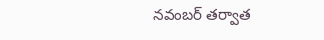నవంబర్ తర్వాత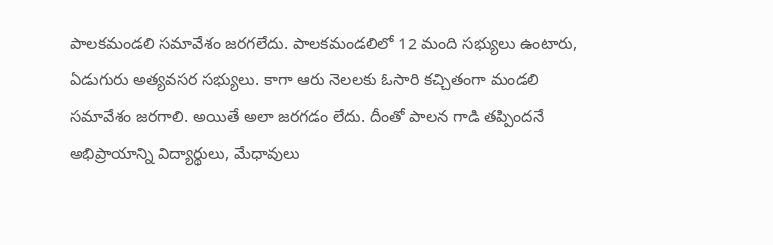పాలకమండలి సమావేశం జరగలేదు. పాలకమండలిలో 12 మంది సభ్యులు ఉంటారు, ఏడుగురు అత్యవసర సభ్యులు. కాగా ఆరు నెలలకు ఓసారి కచ్చితంగా మండలి సమావేశం జరగాలి. అయితే అలా జరగడం లేదు. దీంతో పాలన గాడి తప్పిందనే అభిప్రాయాన్ని విద్యార్థులు, మేధావులు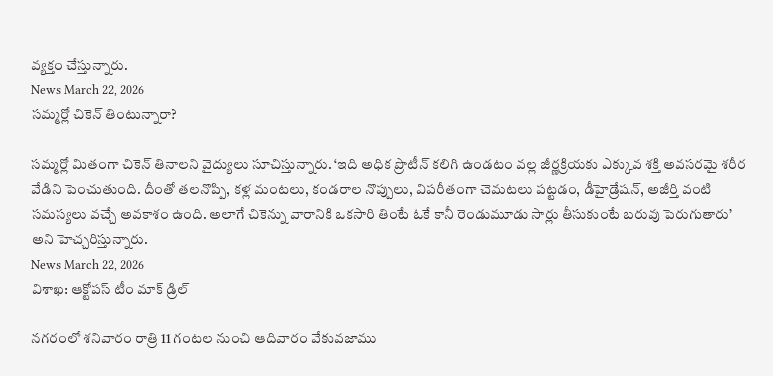వ్యక్తం చేస్తున్నారు.
News March 22, 2026
సమ్మర్లో చికెన్ తింటున్నారా?

సమ్మర్లో మితంగా చికెన్ తినాలని వైద్యులు సూచిస్తున్నారు. ‘ఇది అధిక ప్రొటీన్ కలిగి ఉండటం వల్ల జీర్ణక్రియకు ఎక్కువ శక్తి అవసరమై శరీర వేడిని పెంచుతుంది. దీంతో తలనొప్పి, కళ్ల మంటలు, కండరాల నొప్పులు, విపరీతంగా చెమటలు పట్టడం, డీహైడ్రేషన్, అజీర్తి వంటి సమస్యలు వచ్చే అవకాశం ఉంది. అలాగే చికెన్ను వారానికి ఒకసారి తింటే ఓకే కానీ రెండుమూడు సార్లు తీసుకుంటే బరువు పెరుగుతారు’ అని హెచ్చరిస్తున్నారు.
News March 22, 2026
విశాఖ: ఆక్టోపస్ టీం మాక్ డ్రిల్

నగరంలో శనివారం రాత్రి 11 గంటల నుంచి ఆదివారం వేకువజాము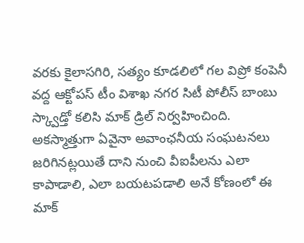వరకు కైలాసగిరి, సత్యం కూడలిలో గల విప్రో కంపెనీ వద్ద ఆక్టోపస్ టీం విశాఖ నగర సిటీ పోలీస్ బాంబు స్క్వాడ్తో కలిసి మాక్ డ్రిల్ నిర్వహించింది. అకస్మాత్తుగా ఏవైనా అవాంఛనీయ సంఘటనలు జరిగినట్లయితే దాని నుంచి వీఐపీలను ఎలా కాపాడాలి, ఎలా బయటపడాలి అనే కోణంలో ఈ మాక్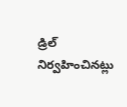డ్రిల్ నిర్వహించినట్లు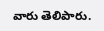వారు తెలిపారు.